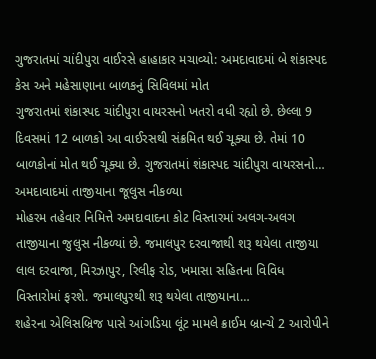ગુજરાતમાં ચાંદીપુરા વાઈરસે હાહાકાર મચાવ્યો: અમદાવાદમાં બે શંકાસ્પદ કેસ અને મહેસાણાના બાળકનું સિવિલમાં મોત
ગુજરાતમાં શંકાસ્પદ ચાંદીપુરા વાયરસનો ખતરો વધી રહ્યો છે. છેલ્લા 9 દિવસમાં 12 બાળકો આ વાઈરસથી સંક્રમિત થઈ ચૂક્યા છે. તેમાં 10 બાળકોનાં મોત થઈ ચૂક્યા છે. ગુજરાતમાં શંકાસ્પદ ચાંદીપુરા વાયરસનો…
અમદાવાદમાં તાજીયાના જૂલુસ નીકળ્યા
મોહરમ તહેવાર નિમિત્તે અમદાવાદના કોટ વિસ્તારમાં અલગ-અલગ તાજીયાના જુલુસ નીકળ્યાં છે. જમાલપુર દરવાજાથી શરૂ થયેલા તાજીયા લાલ દરવાજા, મિરઝાપુર, રિલીફ રોડ, ખમાસા સહિતના વિવિધ વિસ્તારોમાં ફરશે. જમાલપુરથી શરૂ થયેલા તાજીયાના…
શહેરના એલિસબ્રિજ પાસે આંગડિયા લૂંટ મામલે ક્રાઈમ બ્રાન્ચે 2 આરોપીને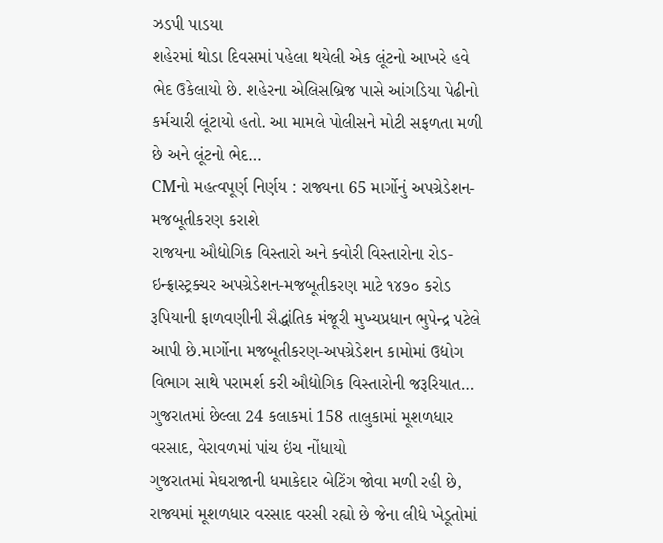ઝડપી પાડયા
શહેરમાં થોડા દિવસમાં પહેલા થયેલી એક લૂંટનો આખરે હવે ભેદ ઉકેલાયો છે. શહેરના એલિસબ્રિજ પાસે આંગડિયા પેઢીનો કર્મચારી લૂંટાયો હતો. આ મામલે પોલીસને મોટી સફળતા મળી છે અને લૂંટનો ભેદ…
CMનો મહત્વપૂર્ણ નિર્ણય : રાજ્યના 65 માર્ગોનું અપગ્રેડેશન-મજબૂતીકરણ કરાશે
રાજયના ઔદ્યોગિક વિસ્તારો અને ક્વોરી વિસ્તારોના રોડ-ઇન્ફ્રાસ્ટ્રક્ચર અપગ્રેડેશન-મજબૂતીકરણ માટે ૧૪૭૦ કરોડ રૂપિયાની ફાળવણીની સૈદ્ધાંતિક મંજૂરી મુખ્યપ્રધાન ભુપેન્દ્ર પટેલે આપી છે.માર્ગોના મજબૂતીકરણ-અપગ્રેડેશન કામોમાં ઉદ્યોગ વિભાગ સાથે પરામર્શ કરી ઔદ્યોગિક વિસ્તારોની જરૂરિયાત…
ગુજરાતમાં છેલ્લા 24 કલાકમાં 158 તાલુકામાં મૂશળધાર વરસાદ, વેરાવળમાં પાંચ ઇંચ નોંધાયો
ગુજરાતમાં મેઘરાજાની ધમાકેદાર બેટિંગ જોવા મળી રહી છે, રાજ્યમાં મૂશળધાર વરસાદ વરસી રહ્યો છે જેના લીધે ખેડૂતોમાં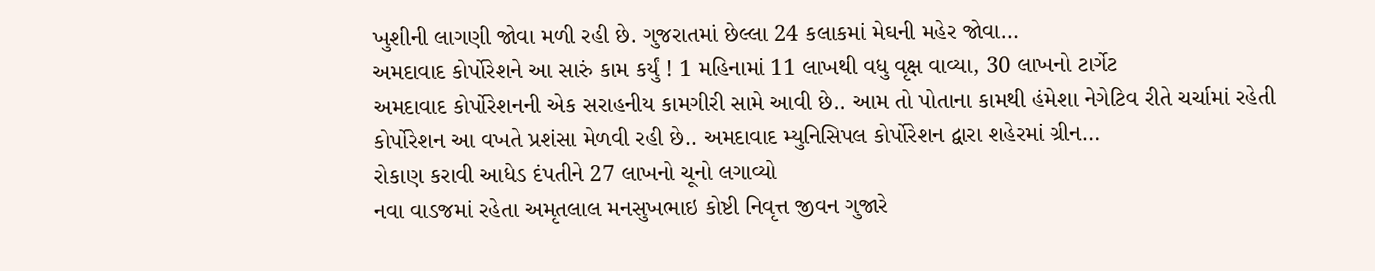ખુશીની લાગણી જોવા મળી રહી છે. ગુજરાતમાં છેલ્લા 24 કલાકમાં મેઘની મહેર જોવા…
અમદાવાદ કોર્પોરેશને આ સારું કામ કર્યું ! 1 મહિનામાં 11 લાખથી વધુ વૃક્ષ વાવ્યા, 30 લાખનો ટાર્ગેટ
અમદાવાદ કોર્પોરેશનની એક સરાહનીય કામગીરી સામે આવી છે.. આમ તો પોતાના કામથી હંમેશા નેગેટિવ રીતે ચર્ચામાં રહેતી કોર્પોરેશન આ વખતે પ્રશંસા મેળવી રહી છે.. અમદાવાદ મ્યુનિસિપલ કોર્પોરેશન દ્વારા શહેરમાં ગ્રીન…
રોકાણ કરાવી આધેડ દંપતીને 27 લાખનો ચૂનો લગાવ્યો
નવા વાડજમાં રહેતા અમૃતલાલ મનસુખભાઇ કોષ્ટી નિવૃત્ત જીવન ગુજારે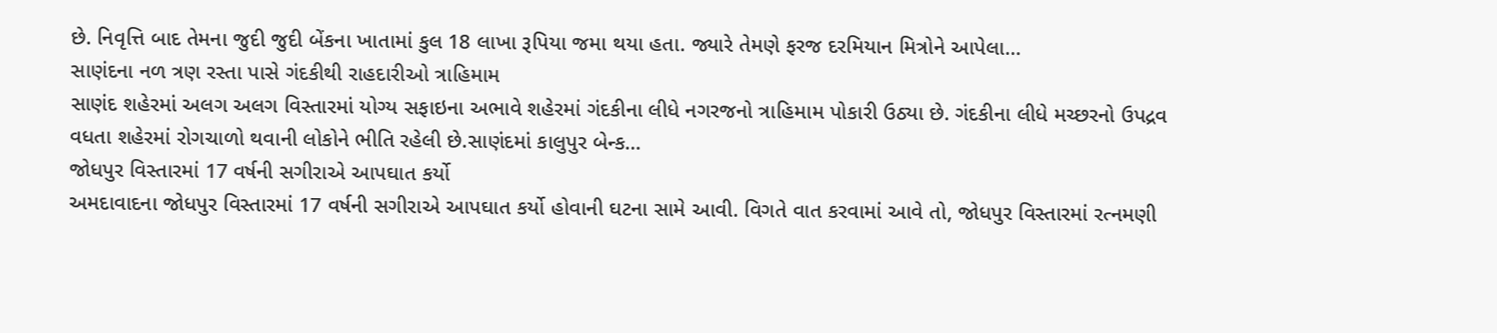છે. નિવૃત્તિ બાદ તેમના જુદી જુદી બેંકના ખાતામાં કુલ 18 લાખા રૂપિયા જમા થયા હતા. જ્યારે તેમણે ફરજ દરમિયાન મિત્રોને આપેલા…
સાણંદના નળ ત્રણ રસ્તા પાસે ગંદકીથી રાહદારીઓ ત્રાહિમામ
સાણંદ શહેરમાં અલગ અલગ વિસ્તારમાં યોગ્ય સફાઇના અભાવે શહેરમાં ગંદકીના લીધે નગરજનો ત્રાહિમામ પોકારી ઉઠ્યા છે. ગંદકીના લીધે મચ્છરનો ઉપદ્રવ વધતા શહેરમાં રોગચાળો થવાની લોકોને ભીતિ રહેલી છે.સાણંદમાં કાલુપુર બેન્ક…
જોધપુર વિસ્તારમાં 17 વર્ષની સગીરાએ આપઘાત કર્યો
અમદાવાદના જોધપુર વિસ્તારમાં 17 વર્ષની સગીરાએ આપઘાત કર્યો હોવાની ઘટના સામે આવી. વિગતે વાત કરવામાં આવે તો, જોધપુર વિસ્તારમાં રત્નમણી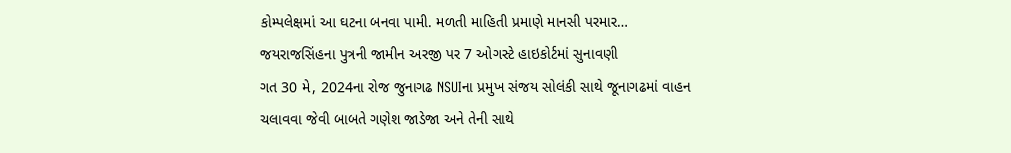કોમ્પલેક્ષમાં આ ઘટના બનવા પામી. મળતી માહિતી પ્રમાણે માનસી પરમાર…
જયરાજસિંહના પુત્રની જામીન અરજી પર 7 ઓગસ્ટે હાઇકોર્ટમાં સુનાવણી
ગત 30 મે, 2024ના રોજ જુનાગઢ NSUIના પ્રમુખ સંજય સોલંકી સાથે જૂનાગઢમાં વાહન ચલાવવા જેવી બાબતે ગણેશ જાડેજા અને તેની સાથે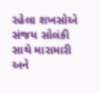રહેલા શખસોએ સંજય સોલંકી સાથે મારામારી અને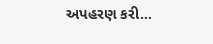અપહરણ કરી…